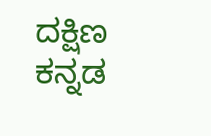ದಕ್ಷಿಣ ಕನ್ನಡ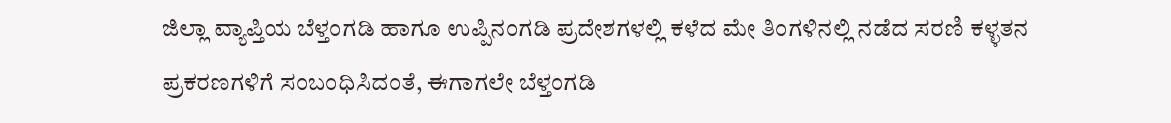ಜಿಲ್ಲಾ ವ್ಯಾಪ್ತಿಯ ಬೆಳ್ತಂಗಡಿ ಹಾಗೂ ಉಪ್ಪಿನಂಗಡಿ ಪ್ರದೇಶಗಳಲ್ಲಿ ಕಳೆದ ಮೇ ತಿಂಗಳಿನಲ್ಲಿ ನಡೆದ ಸರಣಿ ಕಳ್ಳತನ ಪ್ರಕರಣಗಳಿಗೆ ಸಂಬಂಧಿಸಿದಂತೆ, ಈಗಾಗಲೇ ಬೆಳ್ತಂಗಡಿ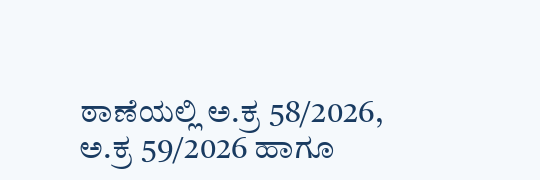ಠಾಣೆಯಲ್ಲಿ ಅ.ಕ್ರ 58/2026, ಅ.ಕ್ರ 59/2026 ಹಾಗೂ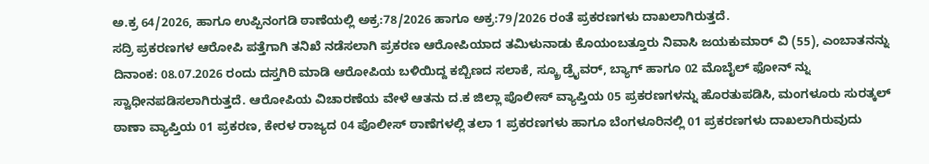ಅ.ಕ್ರ 64/2026, ಹಾಗೂ ಉಪ್ಪಿನಂಗಡಿ ಠಾಣೆಯಲ್ಲಿ ಅಕ್ರ:78/2026 ಹಾಗೂ ಅಕ್ರ:79/2026 ರಂತೆ ಪ್ರಕರಣಗಳು ದಾಖಲಾಗಿರುತ್ತದೆ.
ಸದ್ರಿ ಪ್ರಕರಣಗಳ ಆರೋಪಿ ಪತ್ತೆಗಾಗಿ ತನಿಖೆ ನಡೆಸಲಾಗಿ ಪ್ರಕರಣ ಆರೋಪಿಯಾದ ತಮಿಳುನಾಡು ಕೊಯಂಬತ್ತೂರು ನಿವಾಸಿ ಜಯಕುಮಾರ್ ವಿ (55), ಎಂಬಾತನನ್ನು ದಿನಾಂಕ: 08.07.2026 ರಂದು ದಸ್ತಗಿರಿ ಮಾಡಿ ಆರೋಪಿಯ ಬಳಿಯಿದ್ದ ಕಬ್ಬಿಣದ ಸಲಾಕೆ, ಸ್ಕ್ರೂ ಡ್ರೈವರ್, ಬ್ಯಾಗ್ ಹಾಗೂ 02 ಮೊಬೈಲ್ ಫೋನ್ ನ್ನು ಸ್ವಾಧೀನಪಡಿಸಲಾಗಿರುತ್ತದೆ. ಆರೋಪಿಯ ವಿಚಾರಣೆಯ ವೇಳೆ ಆತನು ದ.ಕ ಜಿಲ್ಲಾ ಪೊಲೀಸ್ ವ್ಯಾಪ್ತಿಯ 05 ಪ್ರಕರಣಗಳನ್ನು ಹೊರತುಪಡಿಸಿ, ಮಂಗಳೂರು ಸುರತ್ಕಲ್ ಠಾಣಾ ವ್ಯಾಪ್ತಿಯ 01 ಪ್ರಕರಣ, ಕೇರಳ ರಾಜ್ಯದ 04 ಪೊಲೀಸ್ ಠಾಣೆಗಳಲ್ಲಿ ತಲಾ 1 ಪ್ರಕರಣಗಳು ಹಾಗೂ ಬೆಂಗಳೂರಿನಲ್ಲಿ 01 ಪ್ರಕರಣಗಳು ದಾಖಲಾಗಿರುವುದು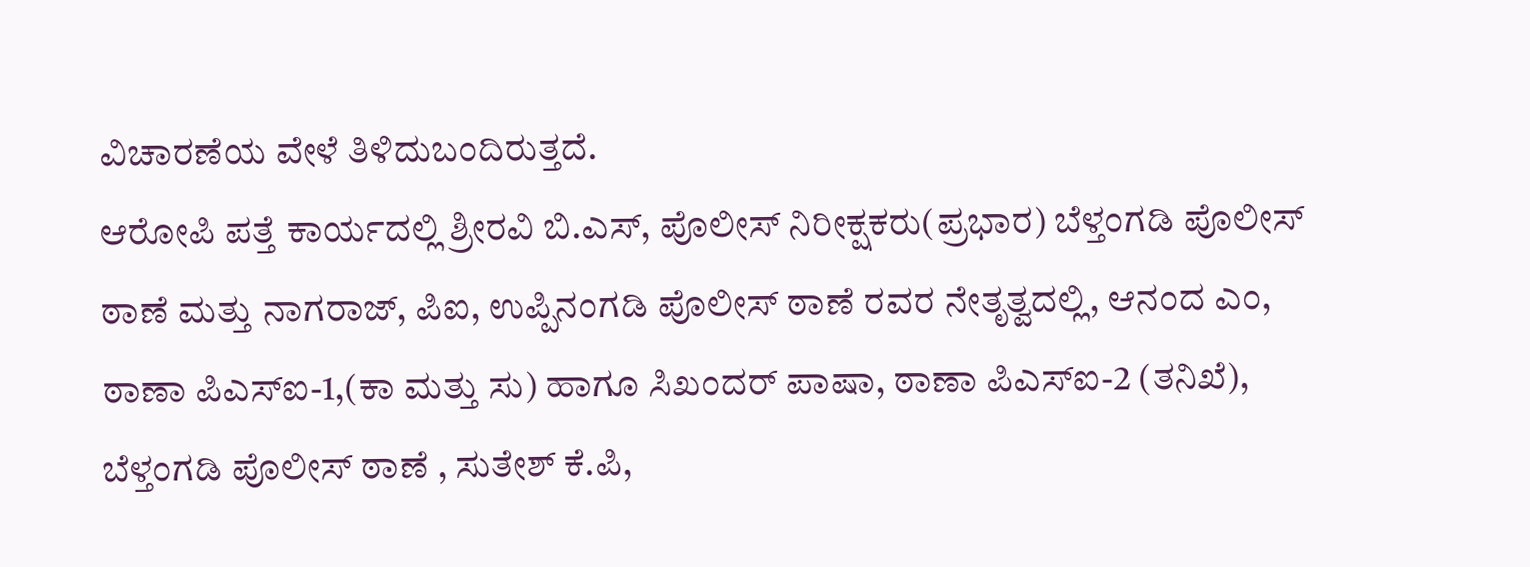ವಿಚಾರಣೆಯ ವೇಳೆ ತಿಳಿದುಬಂದಿರುತ್ತದೆ.
ಆರೋಪಿ ಪತ್ತೆ ಕಾರ್ಯದಲ್ಲಿ ಶ್ರೀರವಿ ಬಿ.ಎಸ್, ಪೊಲೀಸ್ ನಿರೀಕ್ಷಕರು(ಪ್ರಭಾರ) ಬೆಳ್ತಂಗಡಿ ಪೊಲೀಸ್ ಠಾಣೆ ಮತ್ತು ನಾಗರಾಜ್, ಪಿಐ, ಉಪ್ಪಿನಂಗಡಿ ಪೊಲೀಸ್ ಠಾಣೆ ರವರ ನೇತೃತ್ವದಲ್ಲಿ, ಆನಂದ ಎಂ, ಠಾಣಾ ಪಿಎಸ್ಐ-1,(ಕಾ ಮತ್ತು ಸು) ಹಾಗೂ ಸಿಖಂದರ್ ಪಾಷಾ, ಠಾಣಾ ಪಿಎಸ್ಐ-2 (ತನಿಖೆ), ಬೆಳ್ತಂಗಡಿ ಪೊಲೀಸ್ ಠಾಣೆ , ಸುತೇಶ್ ಕೆ.ಪಿ,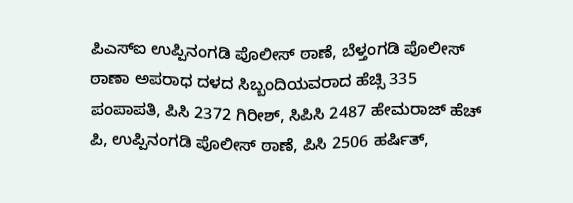ಪಿಎಸ್ಐ ಉಪ್ಪಿನಂಗಡಿ ಪೊಲೀಸ್ ಠಾಣೆ, ಬೆಳ್ತಂಗಡಿ ಪೊಲೀಸ್ ಠಾಣಾ ಅಪರಾಧ ದಳದ ಸಿಬ್ಬಂದಿಯವರಾದ ಹೆಚ್ಸಿ 335 ಪಂಪಾಪತಿ, ಪಿಸಿ 2372 ಗಿರೀಶ್, ಸಿಪಿಸಿ 2487 ಹೇಮರಾಜ್ ಹೆಚ್ ಪಿ, ಉಪ್ಪಿನಂಗಡಿ ಪೊಲೀಸ್ ಠಾಣೆ, ಪಿಸಿ 2506 ಹರ್ಷಿತ್,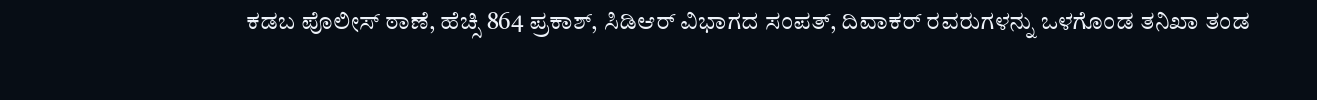ಕಡಬ ಪೊಲೀಸ್ ಠಾಣೆ, ಹೆಚ್ಸಿ 864 ಪ್ರಕಾಶ್, ಸಿಡಿಆರ್ ವಿಭಾಗದ ಸಂಪತ್, ದಿವಾಕರ್ ರವರುಗಳನ್ನು ಒಳಗೊಂಡ ತನಿಖಾ ತಂಡ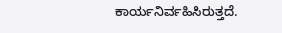ಕಾರ್ಯನಿರ್ವಹಿಸಿರುತ್ತದೆ.